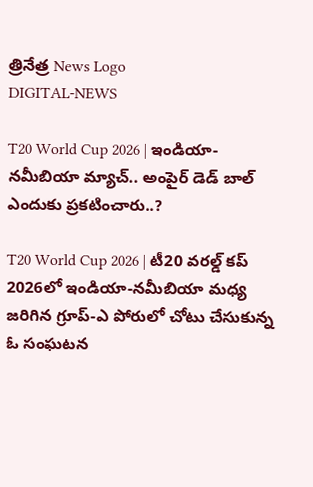త్రినేత్ర News Logo
DIGITAL-NEWS

T20 World Cup 2026 | ఇండియా-నమీబియా మ్యాచ్‌.. అంపైర్ డెడ్ బాల్ ఎందుకు ప్ర‌క‌టించారు..?

T20 World Cup 2026 | టీ20 వరల్డ్ కప్ 2026లో ఇండియా-నమీబియా మధ్య జరిగిన గ్రూప్-ఎ పోరులో చోటు చేసుకున్న ఓ సంఘ‌ట‌న‌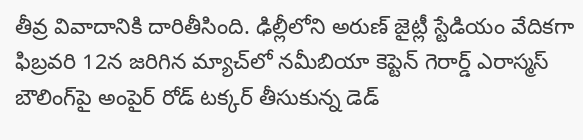తీవ్ర వివాదానికి దారితీసింది. ఢిల్లీలోని అరుణ్ జైట్లీ స్టేడియం వేదికగా ఫిబ్రవరి 12న జరిగిన మ్యాచ్‌లో నమీబియా కెప్టెన్ గెరార్డ్ ఎరాస్మ‌స్ బౌలింగ్‌పై అంపైర్ రోడ్ ట‌క్క‌ర్ తీసుకున్న డెడ్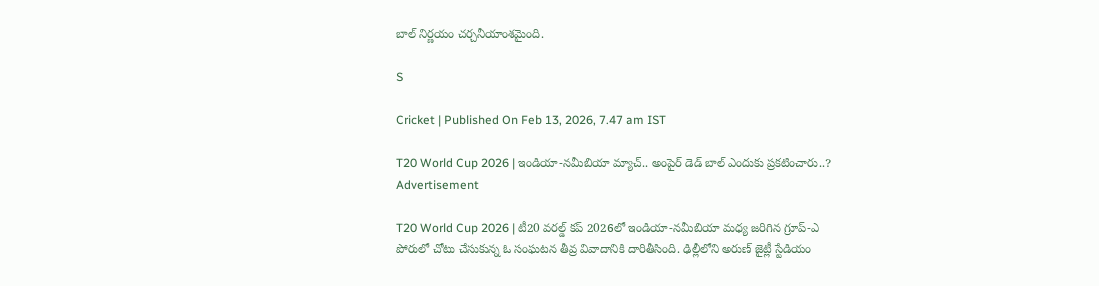బాల్ నిర్ణయం చర్చనీయాంశమైంది.

S

Cricket | Published On Feb 13, 2026, 7.47 am IST

T20 World Cup 2026 | ఇండియా-నమీబియా మ్యాచ్‌.. అంపైర్ డెడ్ బాల్ ఎందుకు ప్ర‌క‌టించారు..?
Advertisement

T20 World Cup 2026 | టీ20 వరల్డ్ కప్ 2026లో ఇండియా-నమీబియా మధ్య జరిగిన గ్రూప్-ఎ పోరులో చోటు చేసుకున్న ఓ సంఘ‌ట‌న‌ తీవ్ర వివాదానికి దారితీసింది. ఢిల్లీలోని అరుణ్ జైట్లీ స్టేడియం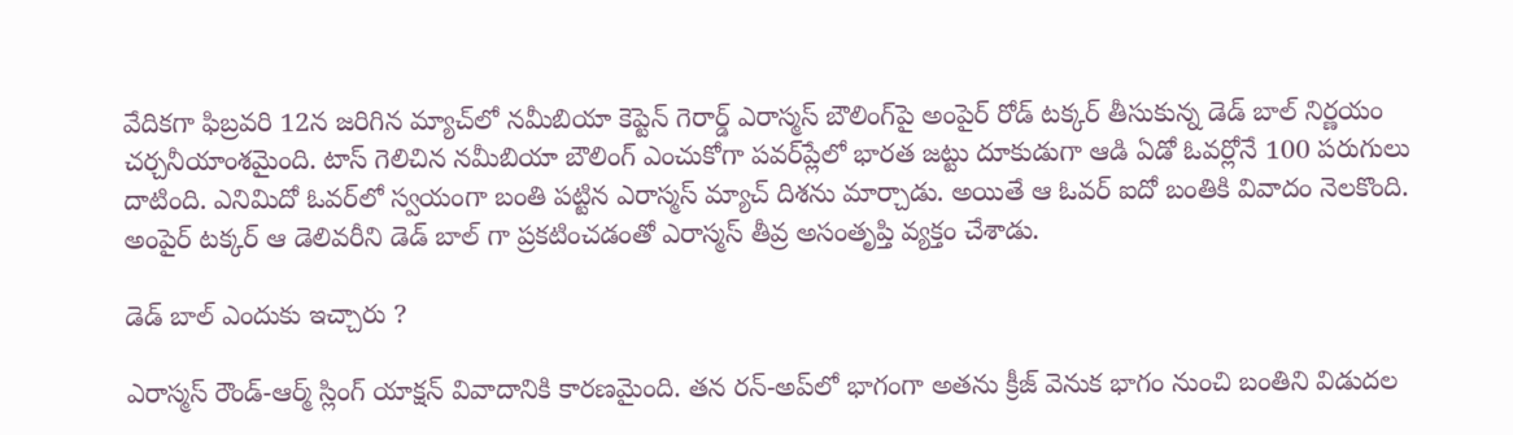వేదికగా ఫిబ్రవరి 12న జరిగిన మ్యాచ్‌లో నమీబియా కెప్టెన్ గెరార్డ్ ఎరాస్మ‌స్ బౌలింగ్‌పై అంపైర్ రోడ్ ట‌క్క‌ర్ తీసుకున్న డెడ్ బాల్ నిర్ణయం చర్చనీయాంశమైంది. టాస్ గెలిచిన న‌మీబియా బౌలింగ్ ఎంచుకోగా పవర్‌ప్లేలో భారత జట్టు దూకుడుగా ఆడి ఏడో ఓవర్లోనే 100 పరుగులు దాటింది. ఎనిమిదో ఓవర్‌లో స్వయంగా బంతి పట్టిన ఎరాస్మస్ మ్యాచ్ దిశను మార్చాడు. అయితే ఆ ఓవర్ ఐదో బంతికి వివాదం నెల‌కొంది. అంపైర్ టక్కర్ ఆ డెలివరీని డెడ్ బాల్ గా ప్రకటించడంతో ఎరాస్మస్ తీవ్ర అసంతృప్తి వ్యక్తం చేశాడు.

డెడ్ బాల్ ఎందుకు ఇచ్చారు ?

ఎరాస్మస్ రౌండ్-ఆర్మ్ స్లింగ్ యాక్షన్ వివాదానికి కారణమైంది. తన రన్-అప్‌లో భాగంగా అతను క్రీజ్ వెనుక భాగం నుంచి బంతిని విడుదల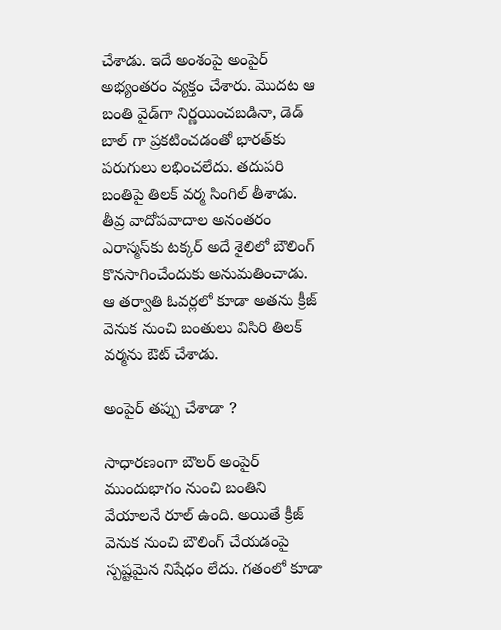చేశాడు. ఇదే అంశంపై అంపైర్ అభ్యంతరం వ్యక్తం చేశారు. మొదట ఆ బంతి వైడ్‌గా నిర్ణయించబడినా, డెడ్ బాల్ గా ప్రకటించడంతో భారత్‌కు పరుగులు లభించలేదు. తదుపరి బంతిపై తిలక్ వర్మ సింగిల్ తీశాడు. తీవ్ర వాదోపవాదాల అనంతరం ఎరాస్మస్‌కు టక్క‌ర్‌ అదే శైలిలో బౌలింగ్ కొనసాగించేందుకు అనుమతించాడు. ఆ తర్వాతి ఓవర్లలో కూడా అతను క్రీజ్ వెనుక నుంచి బంతులు విసిరి తిలక్ వర్మను ఔట్ చేశాడు.

అంపైర్ తప్పు చేశాడా ?

సాధారణంగా బౌలర్ అంపైర్ ముందుభాగం నుంచి బంతిని వేయాల‌నే రూల్‌ ఉంది. అయితే క్రీజ్ వెనుక నుంచి బౌలింగ్ చేయడంపై స్పష్టమైన నిషేధం లేదు. గతంలో కూడా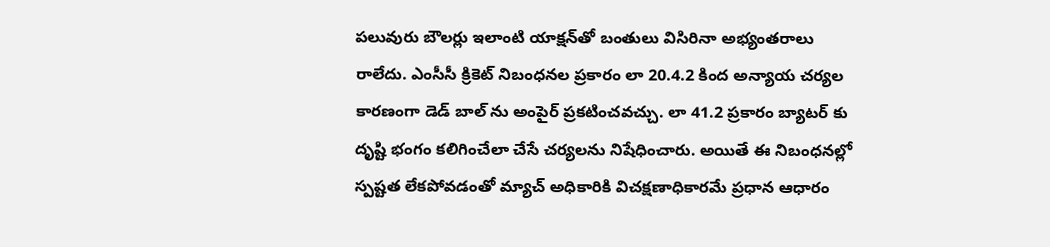పలువురు బౌలర్లు ఇలాంటి యాక్షన్‌తో బంతులు విసిరినా అభ్యంతరాలు రాలేదు. ఎంసీసీ క్రికెట్ నిబంధనల ప్రకారం లా 20.4.2 కింద అన్యాయ చర్యల కారణంగా డెడ్ బాల్ ను అంపైర్ ప్రకటించవచ్చు. లా 41.2 ప్రకారం బ్యాటర్ కు దృష్టి భంగం కలిగించేలా చేసే చర్యల‌ను నిషేధించారు. అయితే ఈ నిబంధనల్లో స్పష్టత లేకపోవడంతో మ్యాచ్ అధికారికి విచక్షణాధికారమే ప్రధాన ఆధారం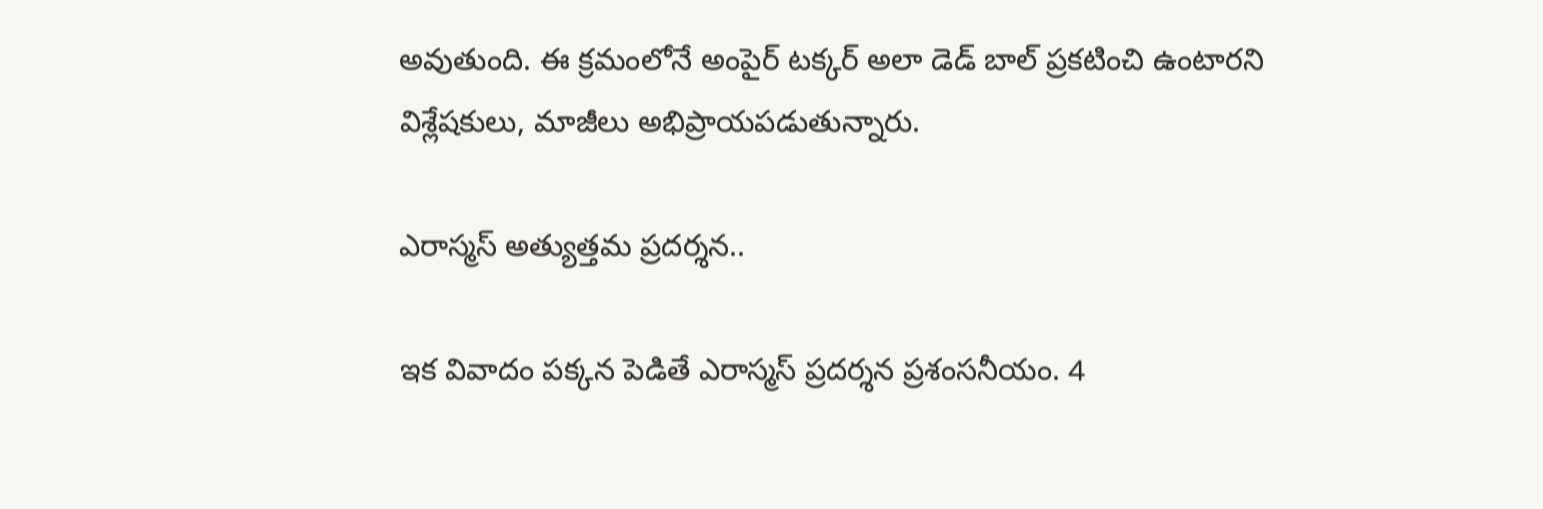అవుతుంది. ఈ క్ర‌మంలోనే అంపైర్ ట‌క్క‌ర్ అలా డెడ్ బాల్ ప్ర‌క‌టించి ఉంటార‌ని విశ్లేష‌కులు, మాజీలు అభిప్రాయ‌ప‌డుతున్నారు.

ఎరాస్మ‌స్ అత్యుత్త‌మ ప్ర‌ద‌ర్శ‌న‌..

ఇక వివాదం పక్కన పెడితే ఎరాస్మస్ ప్రదర్శన ప్రశంసనీయం. 4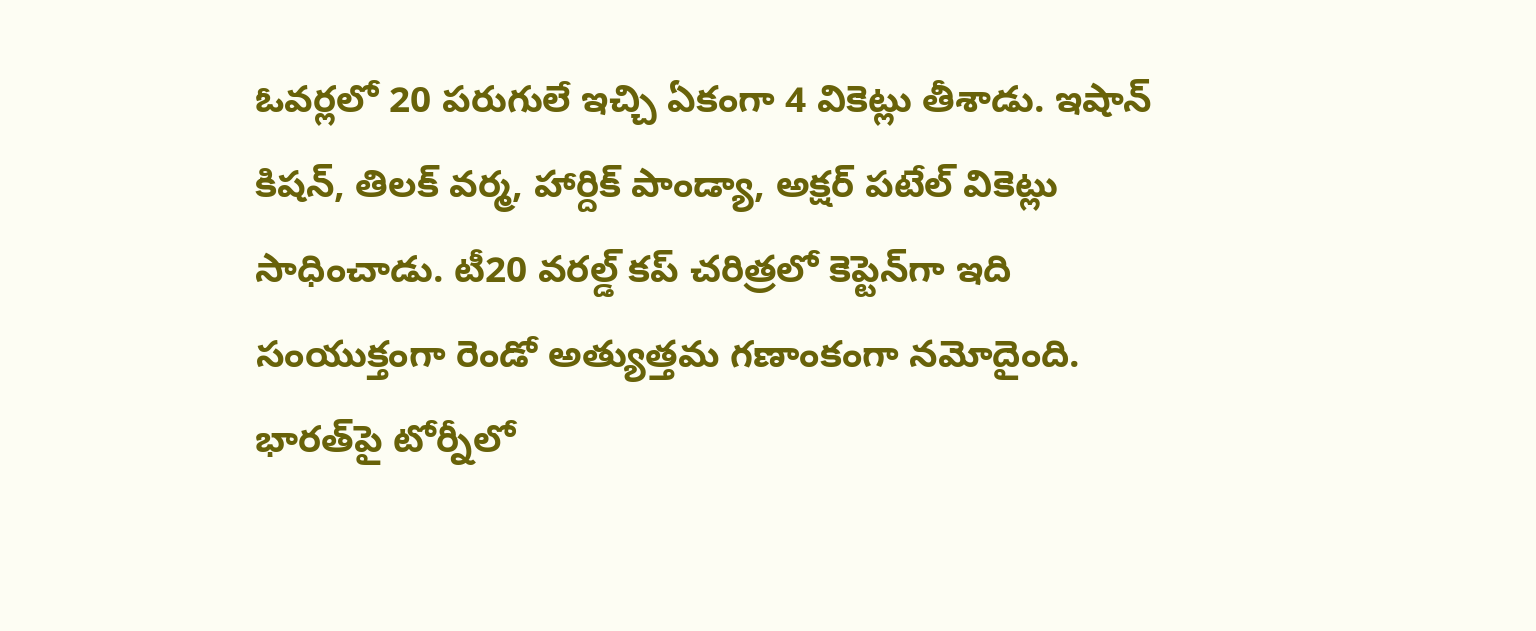ఓవర్లలో 20 పరుగులే ఇచ్చి ఏకంగా 4 వికెట్లు తీశాడు. ఇషాన్ కిష‌న్‌, తిల‌క్ వ‌ర్మ‌, హార్దిక్ పాండ్యా, అక్ష‌ర్ ప‌టేల్ వికెట్లు సాధించాడు. టీ20 వరల్డ్ కప్ చరిత్రలో కెప్టెన్‌గా ఇది సంయుక్తంగా రెండో అత్యుత్తమ గణాంకంగా నమోదైంది. భారత్‌పై టోర్నీలో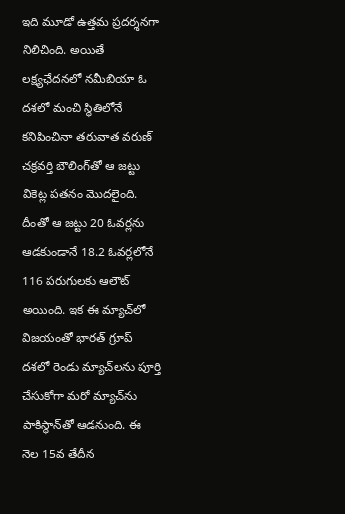ఇది మూడో ఉత్తమ ప్రదర్శనగా నిలిచింది. అయితే ల‌క్ష్య‌ఛేద‌న‌లో న‌మీబియా ఓ ద‌శ‌లో మంచి స్థితిలోనే క‌నిపించినా త‌రువాత వ‌రుణ్ చ‌క్ర‌వ‌ర్తి బౌలింగ్‌తో ఆ జ‌ట్టు వికెట్ల ప‌త‌నం మొద‌లైంది. దీంతో ఆ జ‌ట్టు 20 ఓవ‌ర్ల‌ను ఆడ‌కుండానే 18.2 ఓవ‌ర్ల‌లోనే 116 ప‌రుగుల‌కు ఆలౌట్ అయింది. ఇక ఈ మ్యాచ్‌లో విజ‌యంతో భార‌త్ గ్రూప్ ద‌శ‌లో రెండు మ్యాచ్‌ల‌ను పూర్తి చేసుకోగా మ‌రో మ్యాచ్‌ను పాకిస్థాన్‌తో ఆడ‌నుంది. ఈ నెల 15వ తేదీన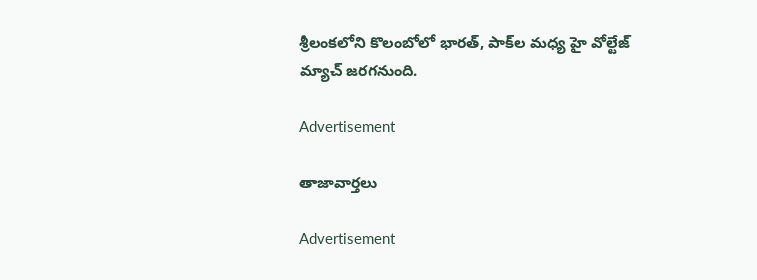శ్రీ‌లంక‌లోని కొలంబోలో భార‌త్‌, పాక్‌ల మ‌ధ్య హై వోల్టేజ్ మ్యాచ్ జ‌ర‌గ‌నుంది.

Advertisement

తాజావార్తలు

Advertisement